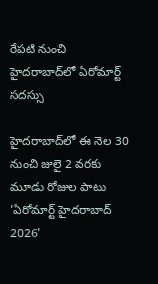రేపటి నుంచి హైదరాబాద్‌లో ఏరోమార్ట్ సదస్సు

హైదరాబాద్‌లో ఈ నెల 30 నుంచి జులై 2 వరకు మూడు రోజుల పాటు 'ఏరోమార్ట్ హైదరాబాద్ 2026'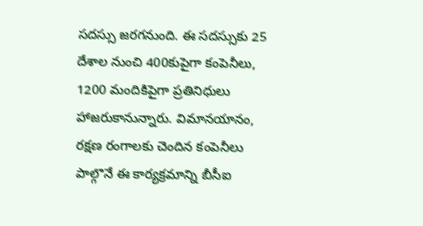సదస్సు జరగనుంది. ఈ సదస్సుకు 25 దేశాల నుంచి 400కుపైగా కంపెనీలు, 1200 మందికిపైగా ప్రతినిధులు హాజరుకానున్నారు. విమానయానం, రక్షణ రంగాలకు చెందిన కంపెనీలు పాల్గొనే ఈ కార్యక్రమాన్ని బీసీఐ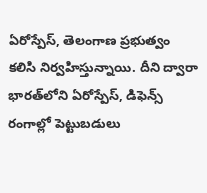ఏరోస్పేస్‌, తెలంగాణ ప్రభుత్వం కలిసి నిర్వహిస్తున్నాయి. దీని ద్వారా భారత్‌లోని ఏరోస్పేస్, డిఫెన్స్ రంగాల్లో పెట్టుబడులు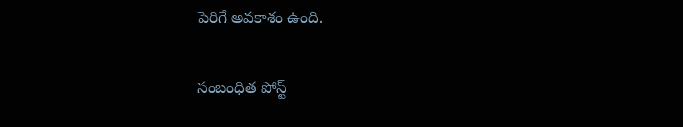పెరిగే అవకాశం ఉంది.

సంబంధిత పోస్ట్